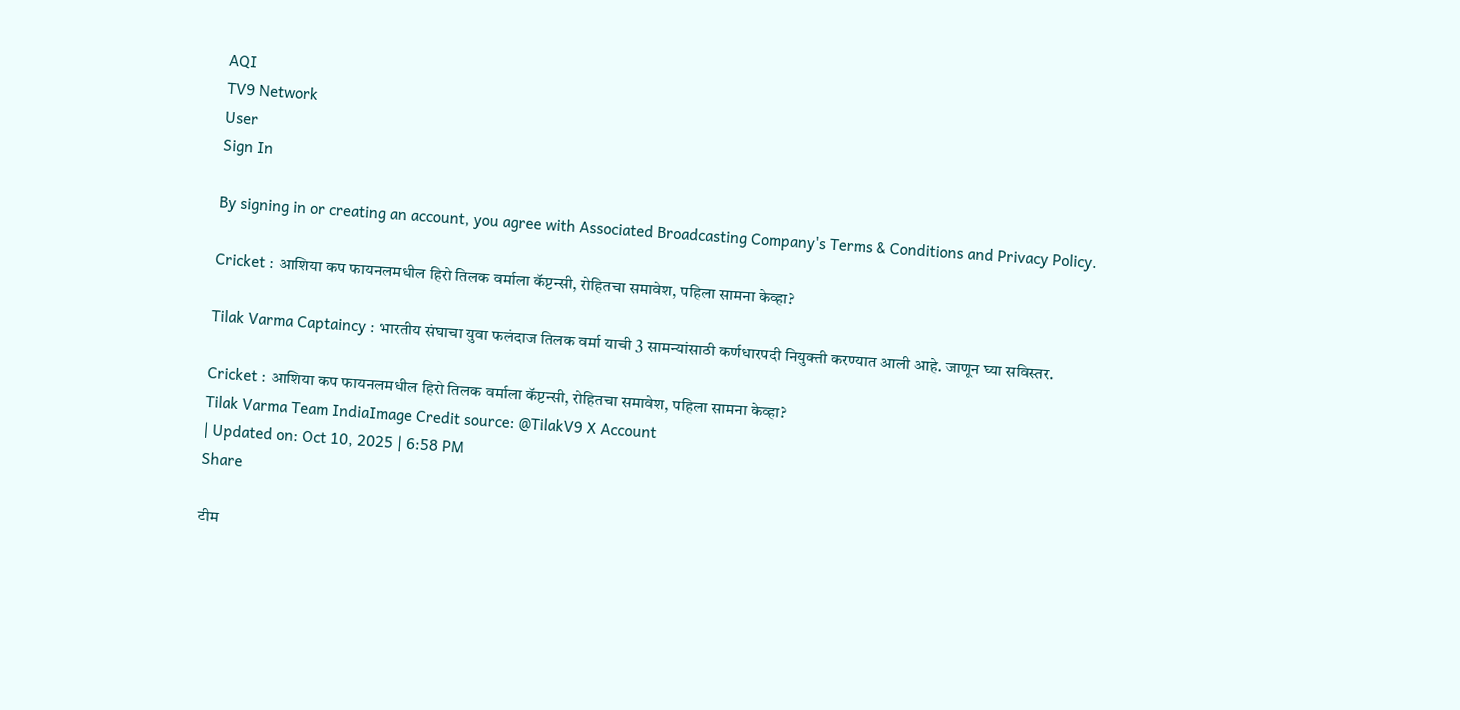AQI
TV9 Network
User
Sign In

By signing in or creating an account, you agree with Associated Broadcasting Company's Terms & Conditions and Privacy Policy.

Cricket : आशिया कप फायनलमधील हिरो तिलक वर्माला कॅप्टन्सी, रोहितचा समावेश, पहिला सामना केव्हा?

Tilak Varma Captaincy : भारतीय संघाचा युवा फलंदाज तिलक वर्मा याची 3 सामन्यांसाठी कर्णधारपदी नियुक्ती करण्यात आली आहे. जाणून घ्या सविस्तर.

Cricket : आशिया कप फायनलमधील हिरो तिलक वर्माला कॅप्टन्सी, रोहितचा समावेश, पहिला सामना केव्हा?
Tilak Varma Team IndiaImage Credit source: @TilakV9 X Account
| Updated on: Oct 10, 2025 | 6:58 PM
Share

टीम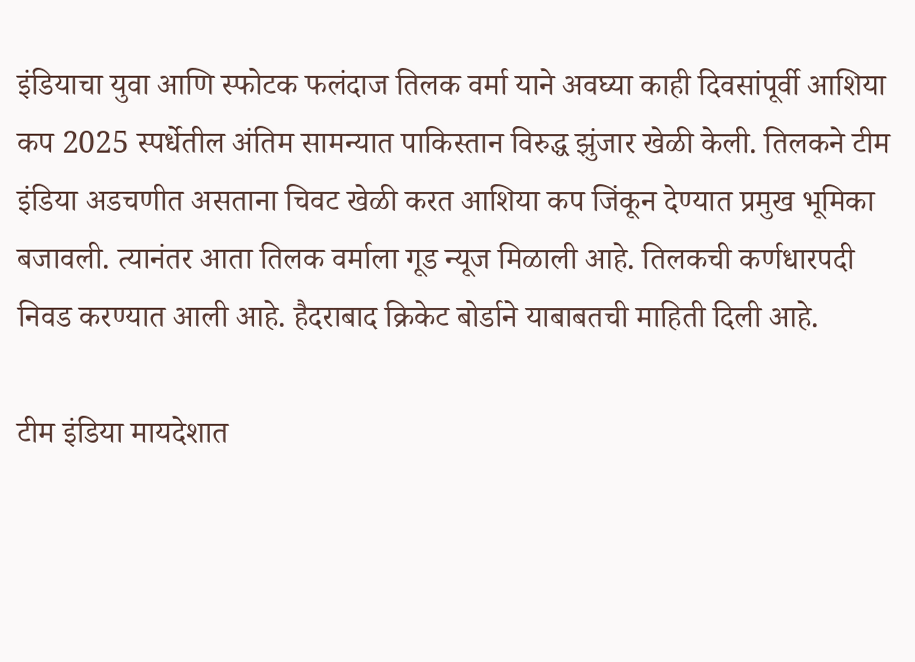इंडियाचा युवा आणि स्फोटक फलंदाज तिलक वर्मा याने अवघ्या काही दिवसांपूर्वी आशिया कप 2025 स्पर्धेतील अंतिम सामन्यात पाकिस्तान विरुद्ध झुंजार खेळी केली. तिलकने टीम इंडिया अडचणीत असताना चिवट खेळी करत आशिया कप जिंकून देण्यात प्रमुख भूमिका बजावली. त्यानंतर आता तिलक वर्माला गूड न्यूज मिळाली आहे. तिलकची कर्णधारपदी निवड करण्यात आली आहे. हैदराबाद क्रिकेट बोर्डाने याबाबतची माहिती दिली आहे.

टीम इंडिया मायदेशात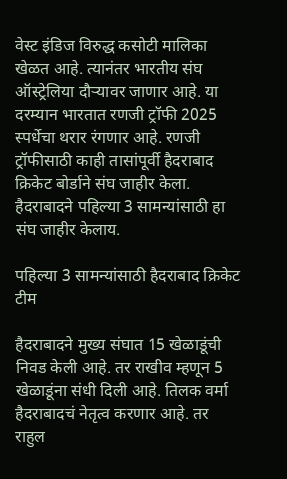वेस्ट इंडिज विरुद्ध कसोटी मालिका खेळत आहे. त्यानंतर भारतीय संघ ऑस्ट्रेलिया दौऱ्यावर जाणार आहे. या दरम्यान भारतात रणजी ट्रॉफी 2025 स्पर्धेचा थरार रंगणार आहे. रणजी ट्रॉफीसाठी काही तासांपूर्वी हैदराबाद क्रिकेट बोर्डाने संघ जाहीर केला. हैदराबादने पहिल्या 3 सामन्यांसाठी हा संघ जाहीर केलाय.

पहिल्या 3 सामन्यांसाठी हैदराबाद क्रिकेट टीम

हैदराबादने मुख्य संघात 15 खेळाडूंची निवड केली आहे. तर राखीव म्हणून 5 खेळाडूंना संधी दिली आहे. तिलक वर्मा हैदराबादचं नेतृत्व करणार आहे. तर राहुल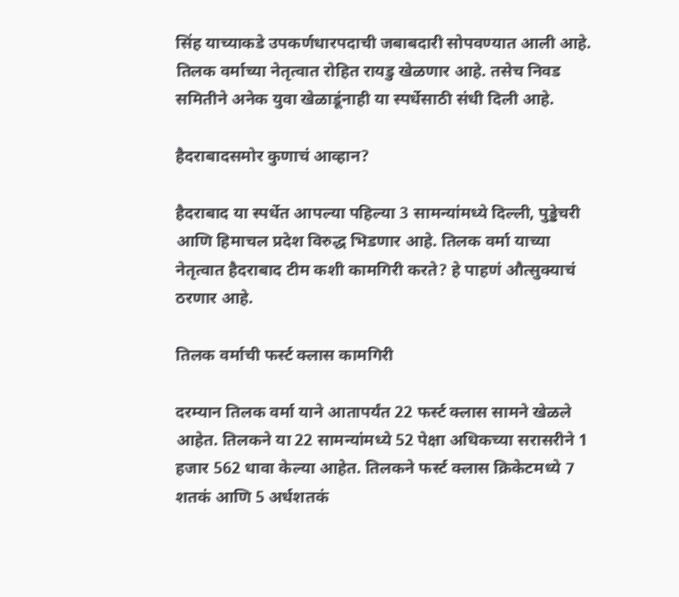सिंह याच्याकडे उपकर्णधारपदाची जबाबदारी सोपवण्यात आली आहे. तिलक वर्माच्या नेतृत्वात रोहित रायडु खेळणार आहे. तसेच निवड समितीने अनेक युवा खेळाडूंनाही या स्पर्धेसाठी संधी दिली आहे.

हैदराबादसमोर कुणाचं आव्हान?

हैदराबाद या स्पर्धेत आपल्या पहिल्या 3 सामन्यांमध्ये दिल्ली, पुड्डेचरी आणि हिमाचल प्रदेश विरुद्ध भिडणार आहे. तिलक वर्मा याच्या नेतृत्वात हैदराबाद टीम कशी कामगिरी करते? हे पाहणं औत्सुक्याचं ठरणार आहे.

तिलक वर्माची फर्स्ट क्लास कामगिरी

दरम्यान तिलक वर्मा याने आतापर्यंत 22 फर्स्ट क्लास सामने खेळले आहेत. तिलकने या 22 सामन्यांमध्ये 52 पेक्षा अधिकच्या सरासरीने 1 हजार 562 धावा केल्या आहेत. तिलकने फर्स्ट क्लास क्रिकेटमध्ये 7 शतकं आणि 5 अर्धशतकं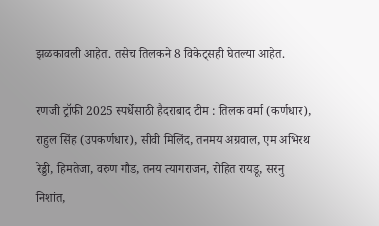झळकावली आहेत. तसेच तिलकने 8 विकेट्सही घेतल्या आहेत.

रणजी ट्रॉफी 2025 स्पर्धेसाठी हैदराबाद टीम : तिलक वर्मा (कर्णधार), राहुल सिंह (उपकर्णधार), सीवी मिलिंद, तनमय अग्रवाल, एम अभिरथ रेड्डी, हिमतेजा, वरुण गौड, तनय त्यागराजन, रोहित रायडू, सरनु निशांत,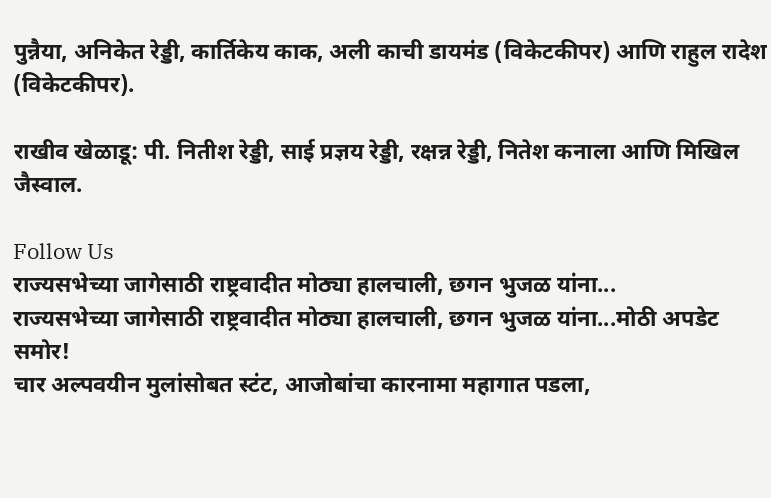पुन्नैया, अनिकेत रेड्डी, कार्तिकेय काक, अली काची डायमंड (विकेटकीपर) आणि राहुल रादेश (विकेटकीपर).

राखीव खेळाडू: पी. नितीश रेड्डी, साई प्रज्ञय रेड्डी, रक्षन्न रेड्डी, नितेश कनाला आणि मिखिल जैस्वाल.

Follow Us
राज्यसभेच्या जागेसाठी राष्ट्रवादीत मोठ्या हालचाली, छगन भुजळ यांना...
राज्यसभेच्या जागेसाठी राष्ट्रवादीत मोठ्या हालचाली, छगन भुजळ यांना...मोठी अपडेट समोर!
चार अल्पवयीन मुलांसोबत स्टंट, आजोबांचा कारनामा महागात पडला,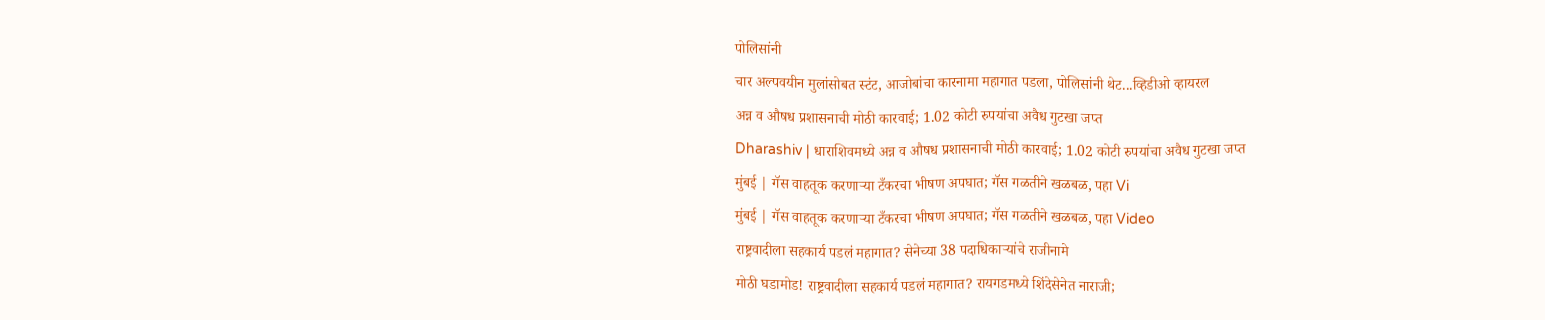पोलिसांनी
चार अल्पवयीन मुलांसोबत स्टंट, आजोबांचा कारनामा महागात पडला, पोलिसांनी थेट...व्हिडीओ व्हायरल
अन्न व औषध प्रशासनाची मोठी कारवाई; 1.02 कोटी रुपयांचा अवैध गुटखा जप्त
Dharashiv | धाराशिवमध्ये अन्न व औषध प्रशासनाची मोठी कारवाई; 1.02 कोटी रुपयांचा अवैध गुटखा जप्त
मुंबई | गॅस वाहतूक करणाऱ्या टँकरचा भीषण अपघात; गॅस गळतीने खळबळ, पहा Vi
मुंबई | गॅस वाहतूक करणाऱ्या टँकरचा भीषण अपघात; गॅस गळतीने खळबळ, पहा Video
राष्ट्रवादीला सहकार्य पडलं महागात? सेनेच्या 38 पदाधिकाऱ्यांचे राजीनामे
मोठी घडामोड! राष्ट्रवादीला सहकार्य पडलं महागात? रायगडमध्ये शिंदेसेनेत नाराजी;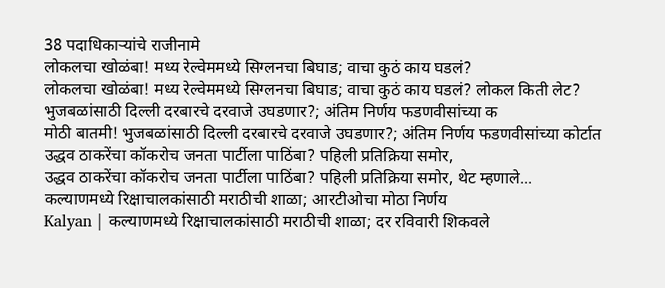38 पदाधिकाऱ्यांचे राजीनामे
लोकलचा खोळंबा! मध्य रेल्वेममध्ये सिग्लनचा बिघाड; वाचा कुठं काय घडलं?
लोकलचा खोळंबा! मध्य रेल्वेममध्ये सिग्लनचा बिघाड; वाचा कुठं काय घडलं? लोकल किती लेट?
भुजबळांसाठी दिल्ली दरबारचे दरवाजे उघडणार?; अंतिम निर्णय फडणवीसांच्या क
मोठी बातमी! भुजबळांसाठी दिल्ली दरबारचे दरवाजे उघडणार?; अंतिम निर्णय फडणवीसांच्या कोर्टात
उद्धव ठाकरेंचा कॉकरोच जनता पार्टीला पाठिंबा? पहिली प्रतिक्रिया समोर,
उद्धव ठाकरेंचा कॉकरोच जनता पार्टीला पाठिंबा? पहिली प्रतिक्रिया समोर, थेट म्हणाले...
कल्याणमध्ये रिक्षाचालकांसाठी मराठीची शाळा; आरटीओचा मोठा निर्णय
Kalyan | कल्याणमध्ये रिक्षाचालकांसाठी मराठीची शाळा; दर रविवारी शिकवले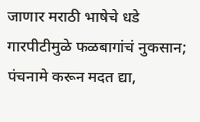जाणार मराठी भाषेचे धडे
गारपीटीमुळे फळबागांचं नुकसान; पंचनामे करून मदत द्या,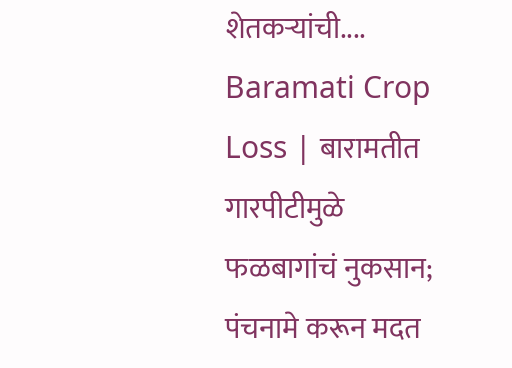शेतकऱ्यांची....
Baramati Crop Loss | बारामतीत गारपीटीमुळे फळबागांचं नुकसान; पंचनामे करून मदत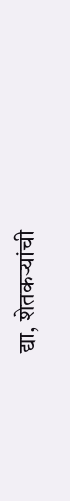द्या, शेतकऱ्यांची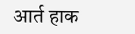आर्त हाक